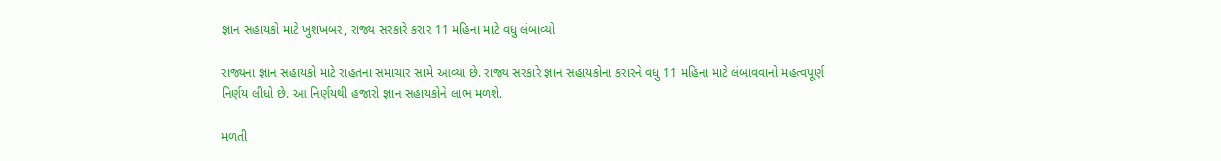જ્ઞાન સહાયકો માટે ખુશખબર, રાજ્ય સરકારે કરાર 11 મહિના માટે વધુ લંબાવ્યો

રાજ્યના જ્ઞાન સહાયકો માટે રાહતના સમાચાર સામે આવ્યા છે. રાજ્ય સરકારે જ્ઞાન સહાયકોના કરારને વધુ 11 મહિના માટે લંબાવવાનો મહત્વપૂર્ણ નિર્ણય લીધો છે. આ નિર્ણયથી હજારો જ્ઞાન સહાયકોને લાભ મળશે.

મળતી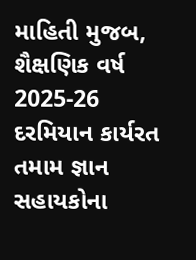માહિતી મુજબ, શૈક્ષણિક વર્ષ 2025-26 દરમિયાન કાર્યરત તમામ જ્ઞાન સહાયકોના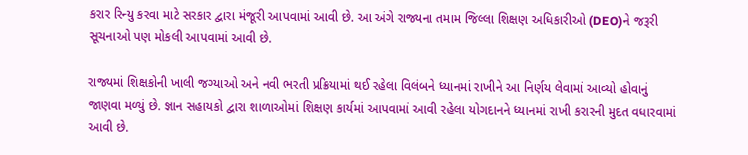કરાર રિન્યુ કરવા માટે સરકાર દ્વારા મંજૂરી આપવામાં આવી છે. આ અંગે રાજ્યના તમામ જિલ્લા શિક્ષણ અધિકારીઓ (DEO)ને જરૂરી સૂચનાઓ પણ મોકલી આપવામાં આવી છે.

રાજ્યમાં શિક્ષકોની ખાલી જગ્યાઓ અને નવી ભરતી પ્રક્રિયામાં થઈ રહેલા વિલંબને ધ્યાનમાં રાખીને આ નિર્ણય લેવામાં આવ્યો હોવાનું જાણવા મળ્યું છે. જ્ઞાન સહાયકો દ્વારા શાળાઓમાં શિક્ષણ કાર્યમાં આપવામાં આવી રહેલા યોગદાનને ધ્યાનમાં રાખી કરારની મુદત વધારવામાં આવી છે.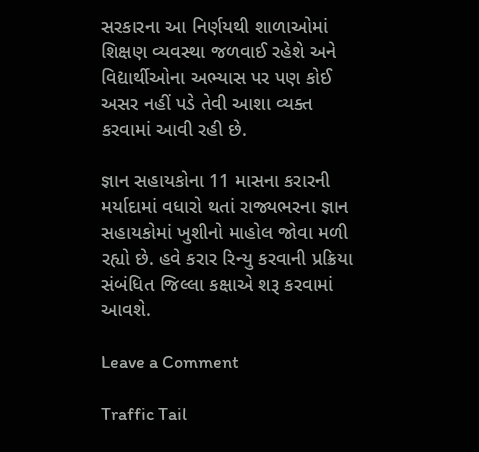સરકારના આ નિર્ણયથી શાળાઓમાં શિક્ષણ વ્યવસ્થા જળવાઈ રહેશે અને વિદ્યાર્થીઓના અભ્યાસ પર પણ કોઈ અસર નહીં પડે તેવી આશા વ્યક્ત કરવામાં આવી રહી છે.

જ્ઞાન સહાયકોના 11 માસના કરારની મર્યાદામાં વધારો થતાં રાજ્યભરના જ્ઞાન સહાયકોમાં ખુશીનો માહોલ જોવા મળી રહ્યો છે. હવે કરાર રિન્યુ કરવાની પ્રક્રિયા સંબંધિત જિલ્લા કક્ષાએ શરૂ કરવામાં આવશે.

Leave a Comment

Traffic Tail